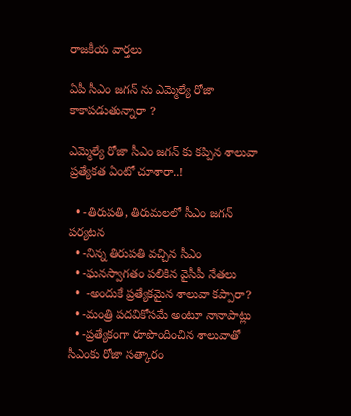రాజకీయ వార్తలు

ఏపీ సీఎం జగన్ ను ఎమ్మెల్యే రోజా కాకాపడుతున్నారా ?

ఎమ్మెల్యే రోజా సీఎం జగన్ కు కప్పిన శాలువా ప్రత్యేకత ఏంటో చూశారా..!

  • -తిరుపతి, తిరుమలలో సీఎం జగన్ పర్యటన
  • -నిన్న తిరుపతి వచ్చిన సీఎం
  • -ఘనస్వాగతం పలికిన వైసీపీ నేతలు
  •  -అందుకే ప్రత్యేకమైన శాలువా కప్పారా?
  • -మంత్రి పదవికోసమే అంటూ నానాపాట్లు
  • -ప్రత్యేకంగా రూపొందించిన శాలువాతో సీఎంకు రోజా సత్కారం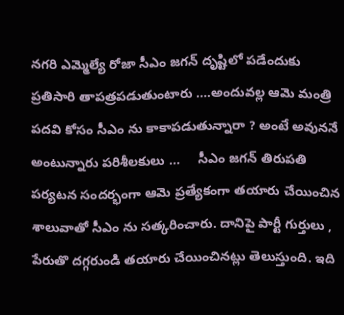నగరి ఎమ్మెల్యే రోజా సీఎం జగన్ దృష్టిలో పడేందుకు ప్రతిసారి తాపత్రపడుతుంటారు ….అందువల్ల ఆమె మంత్రి పదవి కోసం సీఎం ను కాకాపడుతున్నారా ? అంటే అవుననే అంటున్నారు పరిశీలకులు …     సీఎం జగన్ తిరుపతి పర్యటన సందర్భంగా ఆమె ప్రత్యేకంగా తయారు చేయించిన శాలువాతో సీఎం ను సత్కరించారు. దానిపై పార్టీ గుర్తులు , పేరుతొ దగ్గరుండి తయారు చేయించినట్లు తెలుస్తుంది. ఇది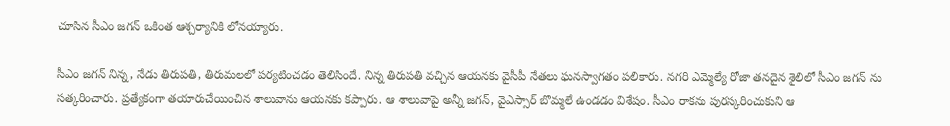చూసిన సీఎం జగన్ ఒకింత ఆశ్చర్యానికి లోనయ్యారు.

సీఎం జగన్ నిన్న, నేడు తిరుపతి, తిరుమలలో పర్యటించడం తెలిసిందే. నిన్న తిరుపతి వచ్చిన ఆయనకు వైసీపీ నేతలు ఘనస్వాగతం పలికారు. నగరి ఎమ్మెల్యే రోజా తనదైన శైలిలో సీఎం జగన్ ను సత్కరించారు. ప్రత్యేకంగా తయారుచేయించిన శాలువాను ఆయనకు కప్పారు. ఆ శాలువాపై అన్నీ జగన్, వైఎస్సార్ బొమ్మలే ఉండడం విశేషం. సీఎం రాకను పురస్కరించుకుని ఆ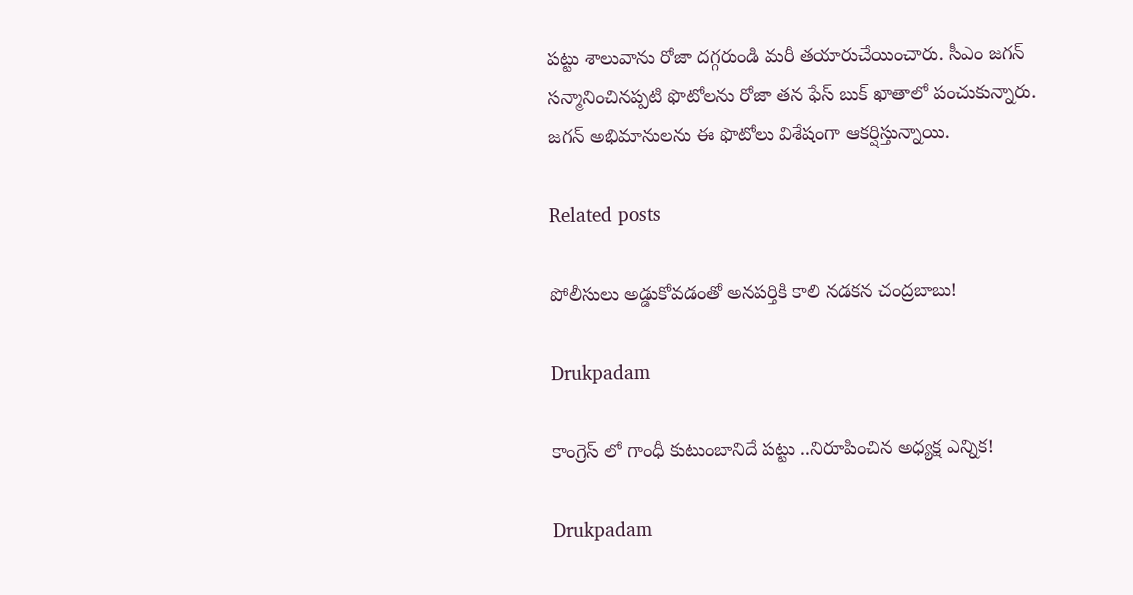పట్టు శాలువాను రోజా దగ్గరుండి మరీ తయారుచేయించారు. సీఎం జగన్ సన్మానించినప్పటి ఫొటోలను రోజా తన ఫేస్ బుక్ ఖాతాలో పంచుకున్నారు. జగన్ అభిమానులను ఈ ఫొటోలు విశేషంగా ఆకర్షిస్తున్నాయి.

Related posts

పోలీసులు అడ్డుకోవడంతో అనపర్తికి కాలి నడకన చంద్రబాబు!

Drukpadam

కాంగ్రెస్ లో గాంధీ కుటుంబానిదే పట్టు ..నిరూపించిన అధ్యక్ష ఎన్నిక!

Drukpadam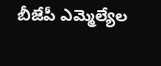బీజేపీ ఎమ్మెల్యేల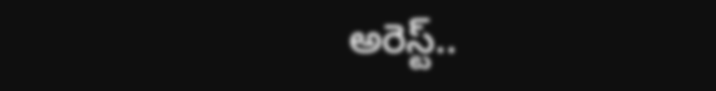అరెస్ట్‌..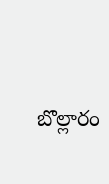బొల్లారం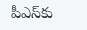పీఎస్‌కు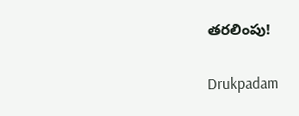త‌ర‌లింపు!

Drukpadam